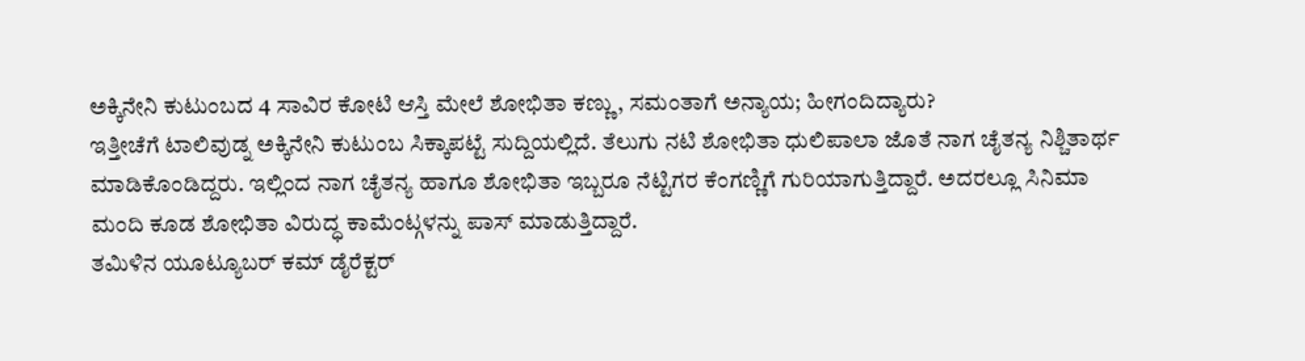ಅಕ್ಕಿನೇನಿ ಕುಟುಂಬದ 4 ಸಾವಿರ ಕೋಟಿ ಆಸ್ತಿ ಮೇಲೆ ಶೋಭಿತಾ ಕಣ್ಣು, ಸಮಂತಾಗೆ ಅನ್ಯಾಯ; ಹೀಗಂದಿದ್ಯಾರು?
ಇತ್ತೀಚೆಗೆ ಟಾಲಿವುಡ್ನ ಅಕ್ಕಿನೇನಿ ಕುಟುಂಬ ಸಿಕ್ಕಾಪಟ್ಟೆ ಸುದ್ದಿಯಲ್ಲಿದೆ. ತೆಲುಗು ನಟಿ ಶೋಭಿತಾ ಧುಲಿಪಾಲಾ ಜೊತೆ ನಾಗ ಚೈತನ್ಯ ನಿಶ್ಚಿತಾರ್ಥ ಮಾಡಿಕೊಂಡಿದ್ದರು. ಇಲ್ಲಿಂದ ನಾಗ ಚೈತನ್ಯ ಹಾಗೂ ಶೋಭಿತಾ ಇಬ್ಬರೂ ನೆಟ್ಟಿಗರ ಕೆಂಗಣ್ಣಿಗೆ ಗುರಿಯಾಗುತ್ತಿದ್ದಾರೆ. ಅದರಲ್ಲೂ ಸಿನಿಮಾ ಮಂದಿ ಕೂಡ ಶೋಭಿತಾ ವಿರುದ್ಧ ಕಾಮೆಂಟ್ಗಳನ್ನು ಪಾಸ್ ಮಾಡುತ್ತಿದ್ದಾರೆ.
ತಮಿಳಿನ ಯೂಟ್ಯೂಬರ್ ಕಮ್ ಡೈರೆಕ್ಟರ್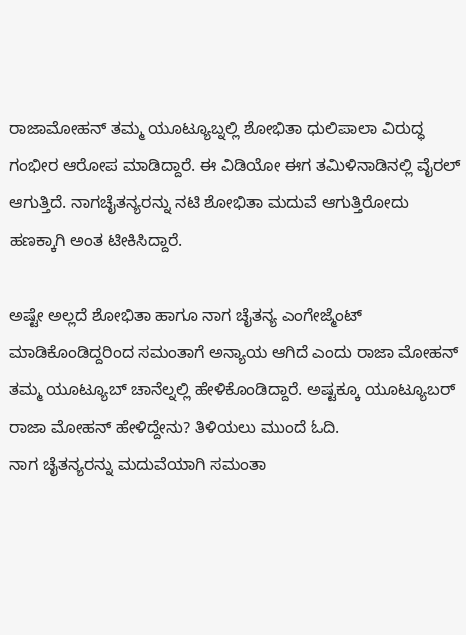ರಾಜಾಮೋಹನ್ ತಮ್ಮ ಯೂಟ್ಯೂಬ್ನಲ್ಲಿ ಶೋಭಿತಾ ಧುಲಿಪಾಲಾ ವಿರುದ್ಧ ಗಂಭೀರ ಆರೋಪ ಮಾಡಿದ್ದಾರೆ. ಈ ವಿಡಿಯೋ ಈಗ ತಮಿಳಿನಾಡಿನಲ್ಲಿ ವೈರಲ್ ಆಗುತ್ತಿದೆ. ನಾಗಚೈತನ್ಯರನ್ನು ನಟಿ ಶೋಭಿತಾ ಮದುವೆ ಆಗುತ್ತಿರೋದು ಹಣಕ್ಕಾಗಿ ಅಂತ ಟೀಕಿಸಿದ್ದಾರೆ.

ಅಷ್ಟೇ ಅಲ್ಲದೆ ಶೋಭಿತಾ ಹಾಗೂ ನಾಗ ಚೈತನ್ಯ ಎಂಗೇಜ್ಮೆಂಟ್ ಮಾಡಿಕೊಂಡಿದ್ದರಿಂದ ಸಮಂತಾಗೆ ಅನ್ಯಾಯ ಆಗಿದೆ ಎಂದು ರಾಜಾ ಮೋಹನ್ ತಮ್ಮ ಯೂಟ್ಯೂಬ್ ಚಾನೆಲ್ನಲ್ಲಿ ಹೇಳಿಕೊಂಡಿದ್ದಾರೆ. ಅಷ್ಟಕ್ಕೂ ಯೂಟ್ಯೂಬರ್ ರಾಜಾ ಮೋಹನ್ ಹೇಳಿದ್ದೇನು? ತಿಳಿಯಲು ಮುಂದೆ ಓದಿ.
ನಾಗ ಚೈತನ್ಯರನ್ನು ಮದುವೆಯಾಗಿ ಸಮಂತಾ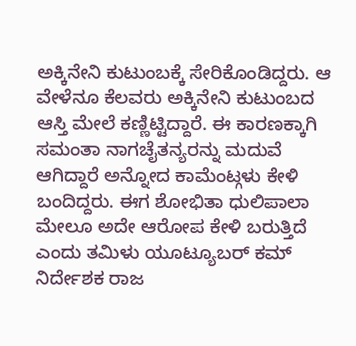ಅಕ್ಕಿನೇನಿ ಕುಟುಂಬಕ್ಕೆ ಸೇರಿಕೊಂಡಿದ್ದರು. ಆ ವೇಳೆನೂ ಕೆಲವರು ಅಕ್ಕಿನೇನಿ ಕುಟುಂಬದ ಆಸ್ತಿ ಮೇಲೆ ಕಣ್ಣಿಟ್ಟಿದ್ದಾರೆ. ಈ ಕಾರಣಕ್ಕಾಗಿ ಸಮಂತಾ ನಾಗಚೈತನ್ಯರನ್ನು ಮದುವೆ ಆಗಿದ್ದಾರೆ ಅನ್ನೋದ ಕಾಮೆಂಟ್ಗಳು ಕೇಳಿ ಬಂದಿದ್ದರು. ಈಗ ಶೋಭಿತಾ ಧುಲಿಪಾಲಾ ಮೇಲೂ ಅದೇ ಆರೋಪ ಕೇಳಿ ಬರುತ್ತಿದೆ ಎಂದು ತಮಿಳು ಯೂಟ್ಯೂಬರ್ ಕಮ್ ನಿರ್ದೇಶಕ ರಾಜ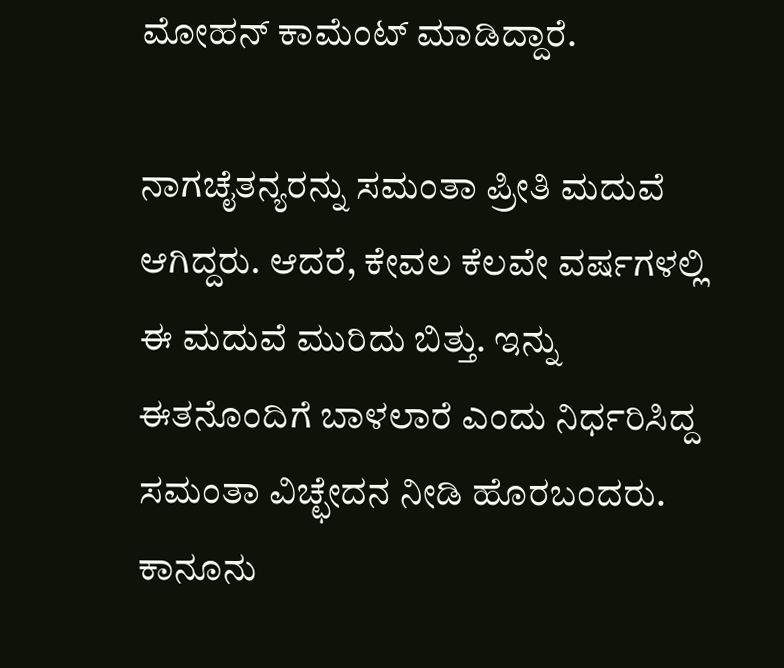ಮೋಹನ್ ಕಾಮೆಂಟ್ ಮಾಡಿದ್ದಾರೆ.

ನಾಗಚೈತನ್ಯರನ್ನು ಸಮಂತಾ ಪ್ರೀತಿ ಮದುವೆ ಆಗಿದ್ದರು. ಆದರೆ, ಕೇವಲ ಕೆಲವೇ ವರ್ಷಗಳಲ್ಲಿ ಈ ಮದುವೆ ಮುರಿದು ಬಿತ್ತು. ಇನ್ನು ಈತನೊಂದಿಗೆ ಬಾಳಲಾರೆ ಎಂದು ನಿರ್ಧರಿಸಿದ್ದ ಸಮಂತಾ ವಿಚ್ಛೇದನ ನೀಡಿ ಹೊರಬಂದರು. ಕಾನೂನು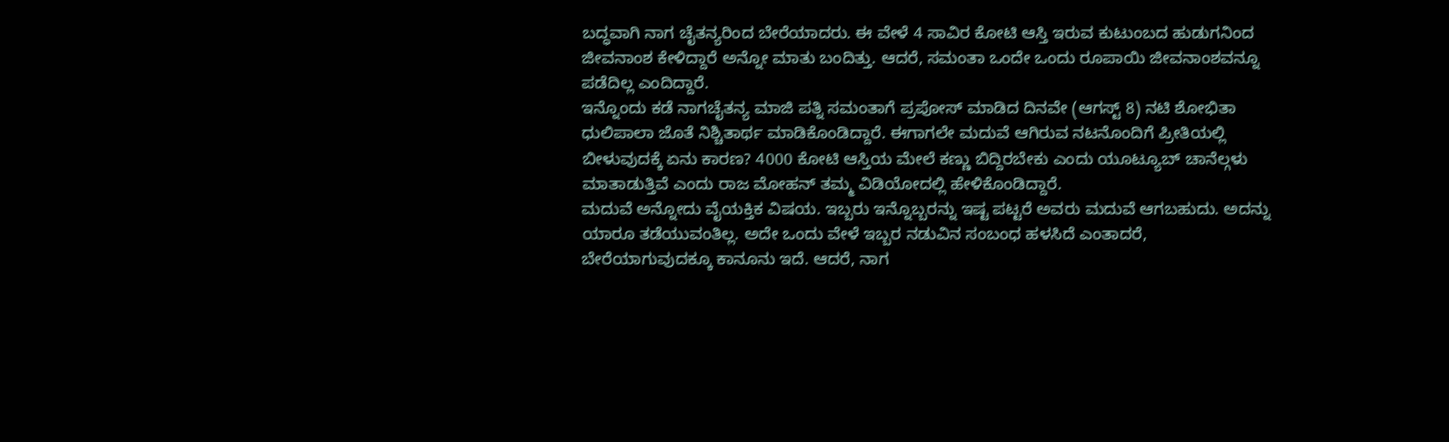ಬದ್ಧವಾಗಿ ನಾಗ ಚೈತನ್ಯರಿಂದ ಬೇರೆಯಾದರು. ಈ ವೇಳೆ 4 ಸಾವಿರ ಕೋಟಿ ಆಸ್ತಿ ಇರುವ ಕುಟುಂಬದ ಹುಡುಗನಿಂದ ಜೀವನಾಂಶ ಕೇಳಿದ್ದಾರೆ ಅನ್ನೋ ಮಾತು ಬಂದಿತ್ತು. ಆದರೆ, ಸಮಂತಾ ಒಂದೇ ಒಂದು ರೂಪಾಯಿ ಜೀವನಾಂಶವನ್ನೂ ಪಡೆದಿಲ್ಲ ಎಂದಿದ್ದಾರೆ.
ಇನ್ನೊಂದು ಕಡೆ ನಾಗಚೈತನ್ಯ ಮಾಜಿ ಪತ್ನಿ ಸಮಂತಾಗೆ ಪ್ರಪೋಸ್ ಮಾಡಿದ ದಿನವೇ (ಆಗಸ್ಟ್ 8) ನಟಿ ಶೋಭಿತಾ ಧುಲಿಪಾಲಾ ಜೊತೆ ನಿಶ್ಚಿತಾರ್ಥ ಮಾಡಿಕೊಂಡಿದ್ದಾರೆ. ಈಗಾಗಲೇ ಮದುವೆ ಆಗಿರುವ ನಟನೊಂದಿಗೆ ಪ್ರೀತಿಯಲ್ಲಿ ಬೀಳುವುದಕ್ಕೆ ಏನು ಕಾರಣ? 4000 ಕೋಟಿ ಆಸ್ತಿಯ ಮೇಲೆ ಕಣ್ಣು ಬಿದ್ದಿರಬೇಕು ಎಂದು ಯೂಟ್ಯೂಬ್ ಚಾನೆಲ್ಗಳು ಮಾತಾಡುತ್ತಿವೆ ಎಂದು ರಾಜ ಮೋಹನ್ ತಮ್ಮ ವಿಡಿಯೋದಲ್ಲಿ ಹೇಳಿಕೊಂಡಿದ್ದಾರೆ.
ಮದುವೆ ಅನ್ನೋದು ವೈಯಕ್ತಿಕ ವಿಷಯ. ಇಬ್ಬರು ಇನ್ನೊಬ್ಬರನ್ನು ಇಷ್ಟ ಪಟ್ಟರೆ ಅವರು ಮದುವೆ ಆಗಬಹುದು. ಅದನ್ನು ಯಾರೂ ತಡೆಯುವಂತಿಲ್ಲ. ಅದೇ ಒಂದು ವೇಳೆ ಇಬ್ಬರ ನಡುವಿನ ಸಂಬಂಧ ಹಳಸಿದೆ ಎಂತಾದರೆ, ಬೇರೆಯಾಗುವುದಕ್ಕೂ ಕಾನೂನು ಇದೆ. ಆದರೆ, ನಾಗ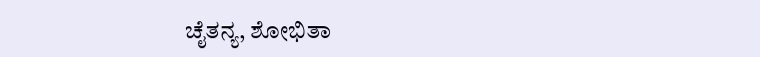ಚೈತನ್ಯ, ಶೋಭಿತಾ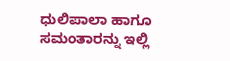ಧುಲಿಪಾಲಾ ಹಾಗೂ ಸಮಂತಾರನ್ನು ಇಲ್ಲಿ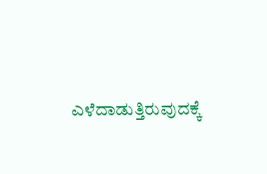ಎಳೆದಾಡುತ್ತಿರುವುದಕ್ಕೆ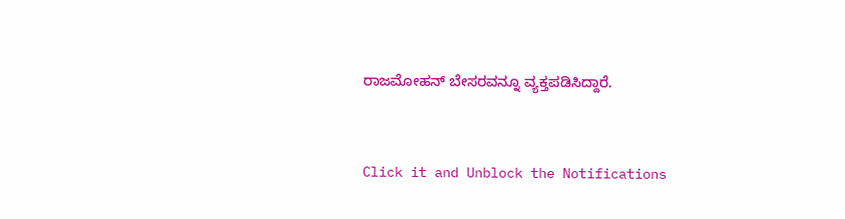ರಾಜಮೋಹನ್ ಬೇಸರವನ್ನೂ ವ್ಯಕ್ತಪಡಿಸಿದ್ದಾರೆ.


Click it and Unblock the Notifications